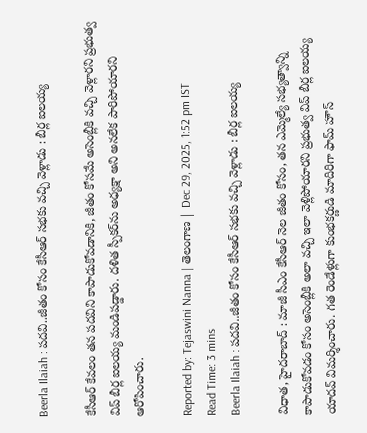Beerla Ilaiah : పదవి..జీతం కోసం కేసీఆర్ సభకు వచ్చి వెళ్లాడు : బీర్ల ఐలయ్య

కేసీఆర్ కేవలం తన పదవిని కాపాడుకోవడానికి, జీతం కోసమే అసెంబ్లీకి వచ్చి వెళ్లారని ప్రభుత్వ విప్ బీర్ల ఐలయ్య మండిపడ్డారు. దళిత స్పీకర్‌ను అధ్యక్షా అని అనలేక పారిపోయారని ఆరోపించారు.

Reported by: Tejaswini Nanna | తెలంగాణ‌ | Dec 29, 2025, 1:52 pm IST
Read Time: 3 mins
Beerla Ilaiah : పదవి..జీతం కోసం కేసీఆర్ సభకు వచ్చి వెళ్లాడు : బీర్ల ఐలయ్య

విధాత, హైదరాబాద్ : మాజీ సీఎం కేసీఆర్ నెల జీతం కోసం, తన ఎమ్మెల్యే సభ్యత్వాన్ని కాపాడుకోవడం కోసం అసెంబ్లీకి అలా వచ్చి ఇలా వెళ్లిపోయారని ప్రభుత్వ విప్ బీర్ల ఐలయ్య యాదవ్ విమర్శించారు. గత రెండేళ్లుగా కుంభకర్ణుడి మాదిరిగా ఫామ్ హౌస్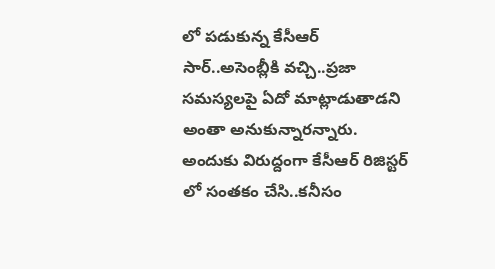లో పడుకున్న కేసీఆర్ సార్..అసెంబ్లీకి వచ్చి..ప్రజా సమస్యలపై ఏదో మాట్లాడుతాడని అంతా అనుకున్నారన్నారు. అందుకు విరుద్దంగా కేసీఆర్ రిజిస్టర్ లో సంతకం చేసి..కనీసం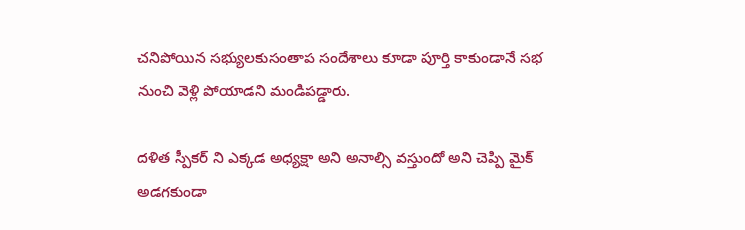చనిపోయిన సభ్యులకుసంతాప సందేశాలు కూడా పూర్తి కాకుండానే సభ నుంచి వెళ్లి పోయాడని మండిపడ్డారు.

దళిత స్పీకర్ ని ఎక్కడ అధ్యక్షా అని అనాల్సి వస్తుందో అని చెప్పి మైక్ అడగకుండా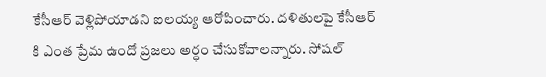కేసీఆర్ వెళ్లిపోయాడని ఐలయ్య ఆరోపించారు. దళితులపై కేసీఆర్ కి ఎంత ప్రేమ ఉందో ప్రజలు అర్ధం చేసుకోవాలన్నారు. సోషల్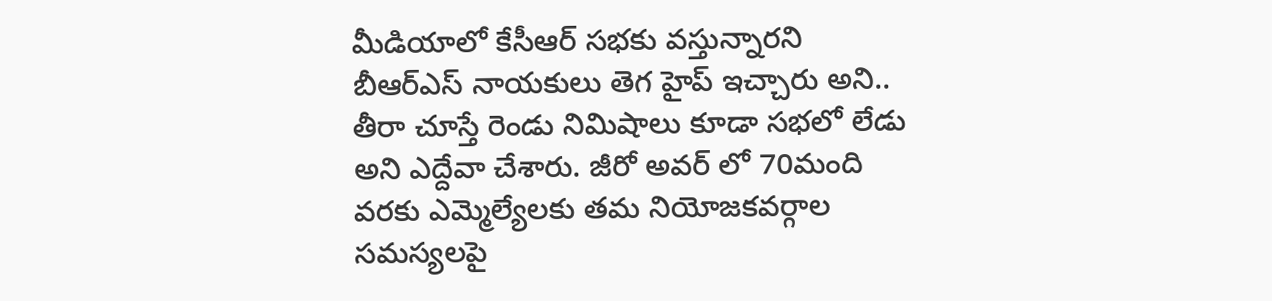మీడియాలో కేసీఆర్ సభకు వస్తున్నారని బీఆర్ఎస్ నాయకులు తెగ హైప్ ఇచ్చారు అని.. తీరా చూస్తే రెండు నిమిషాలు కూడా సభలో లేడు అని ఎద్దేవా చేశారు. జీరో అవర్ లో 70మంది వరకు ఎమ్మెల్యేలకు తమ నియోజకవర్గాల సమస్యలపై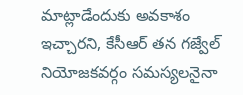మాట్లాడేందుకు అవకాశం ఇచ్చారని, కేసీఆర్ తన గజ్వేల్ నియోజకవర్గం సమస్యలనైనా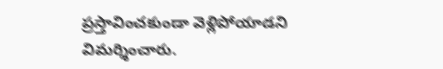ప్రస్తావించకుండా వెళ్లిపోయాడని విమర్శించారు.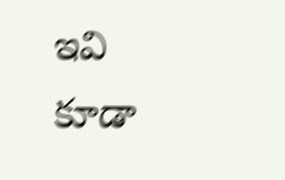ఇవి కూడా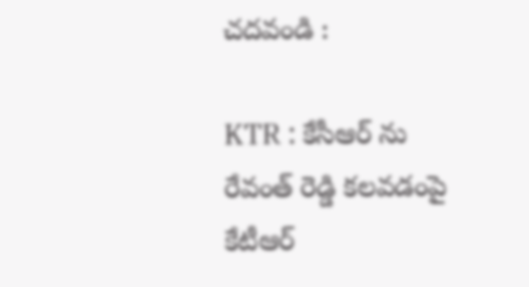చదవండి :

KTR : కేసీఆర్ ను రేవంత్ రెడ్డి కలవడంపై కేటీఆర్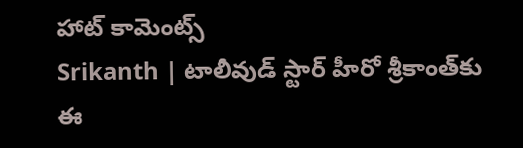హాట్ కామెంట్స్
Srikanth | టాలీవుడ్ స్టార్ హీరో శ్రీకాంత్‌కు ఈ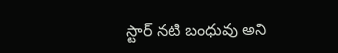స్టార్ నటి బంధువు అని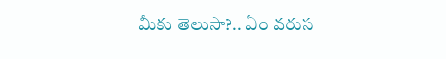మీకు తెలుసా?.. ఏం వ‌రుస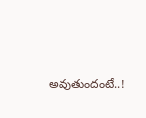అవుతుందంటే..!